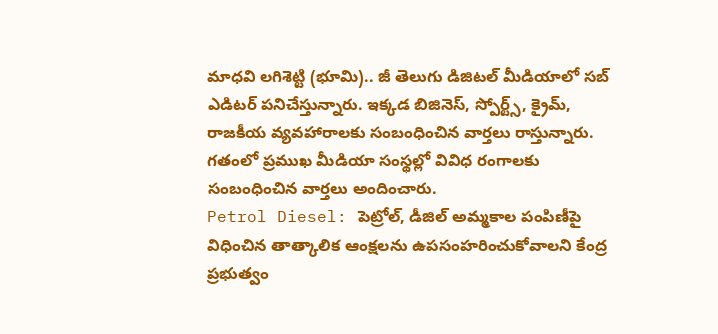మాధవి లగిశెట్టి (భూమి).. జీ తెలుగు డిజిటల్ మీడియాలో సబ్ ఎడిటర్ పనిచేస్తున్నారు. ఇక్కడ బిజినెస్, స్పోర్ట్స్, క్రైమ్, రాజకీయ వ్యవహారాలకు సంబంధించిన వార్తలు రాస్తున్నారు.
గతంలో ప్రముఖ మీడియా సంస్థల్లో వివిధ రంగాలకు సంబంధించిన వార్తలు అందించారు.
Petrol Diesel: పెట్రోల్, డీజిల్ అమ్మకాల పంపిణీపై విధించిన తాత్కాలిక ఆంక్షలను ఉపసంహరించుకోవాలని కేంద్ర ప్రభుత్వం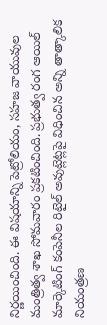నిర్ణయించింది. ఈ విషయాన్ని పెట్రోలియం, సహజ వాయువుల మంత్రిత్వ శాఖ సోమవారం ప్రకటించింది. ప్రభుత్వ రంగ ఆయిల్ మార్కెటింగ్ కంపెనీల రిటైల్ అవుట్లెట్లపై విధించిన అన్ని తాత్కాలిక నియంత్రణ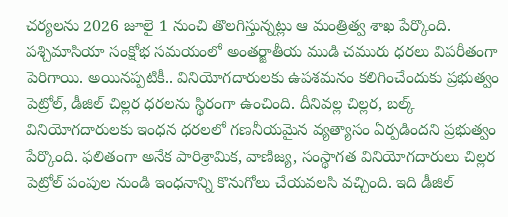చర్యలను 2026 జూలై 1 నుంచి తొలగిస్తున్నట్లు ఆ మంత్రిత్వ శాఖ పేర్కొంది. పశ్చిమాసియా సంక్షోభ సమయంలో అంతర్జాతీయ ముడి చమురు ధరలు విపరీతంగా పెరిగాయి. అయినప్పటికీ.. వినియోగదారులకు ఉపశమనం కలిగించేందుకు ప్రభుత్వం పెట్రోల్, డీజిల్ చిల్లర ధరలను స్థిరంగా ఉంచింది. దీనివల్ల చిల్లర, బల్క్ వినియోగదారులకు ఇంధన ధరలలో గణనీయమైన వ్యత్యాసం ఏర్పడిందని ప్రభుత్వం పేర్కొంది. ఫలితంగా అనేక పారిశ్రామిక, వాణిజ్య, సంస్థాగత వినియోగదారులు చిల్లర పెట్రోల్ పంపుల నుండి ఇంధనాన్ని కొనుగోలు చేయవలసి వచ్చింది. ఇది డీజిల్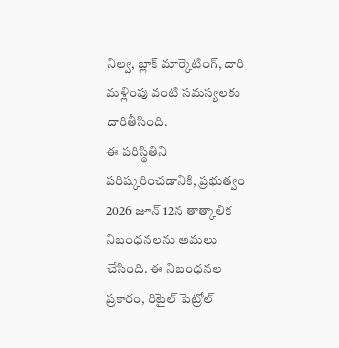నిల్వ, బ్లాక్ మార్కెటింగ్, దారి మళ్లింపు వంటి సమస్యలకు దారితీసింది.
ఈ పరిస్థితిని పరిష్కరించడానికి, ప్రభుత్వం 2026 జూన్ 12న తాత్కాలిక నిబంధనలను అమలు చేసింది. ఈ నిబంధనల ప్రకారం, రిటైల్ పెట్రోల్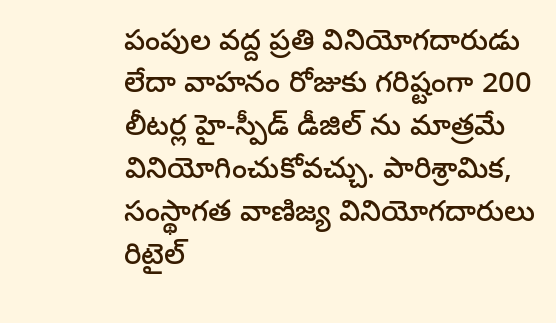పంపుల వద్ద ప్రతి వినియోగదారుడు లేదా వాహనం రోజుకు గరిష్టంగా 200 లీటర్ల హై-స్పీడ్ డీజిల్ ను మాత్రమే వినియోగించుకోవచ్చు. పారిశ్రామిక, సంస్థాగత వాణిజ్య వినియోగదారులు రిటైల్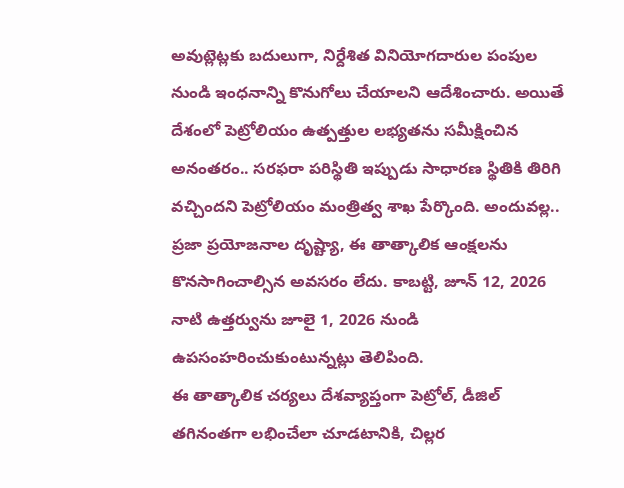అవుట్లెట్లకు బదులుగా, నిర్దేశిత వినియోగదారుల పంపుల నుండి ఇంధనాన్ని కొనుగోలు చేయాలని ఆదేశించారు. అయితే దేశంలో పెట్రోలియం ఉత్పత్తుల లభ్యతను సమీక్షించిన అనంతరం.. సరఫరా పరిస్థితి ఇప్పుడు సాధారణ స్థితికి తిరిగి వచ్చిందని పెట్రోలియం మంత్రిత్వ శాఖ పేర్కొంది. అందువల్ల.. ప్రజా ప్రయోజనాల దృష్ట్యా, ఈ తాత్కాలిక ఆంక్షలను కొనసాగించాల్సిన అవసరం లేదు. కాబట్టి, జూన్ 12, 2026 నాటి ఉత్తర్వును జూలై 1, 2026 నుండి ఉపసంహరించుకుంటున్నట్లు తెలిపింది.
ఈ తాత్కాలిక చర్యలు దేశవ్యాప్తంగా పెట్రోల్, డీజిల్ తగినంతగా లభించేలా చూడటానికి, చిల్లర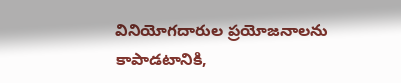వినియోగదారుల ప్రయోజనాలను కాపాడటానికి,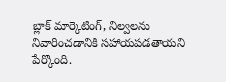బ్లాక్ మార్కెటింగ్, నిల్వలను నివారించడానికి సహాయపడతాయని పేర్కొంది.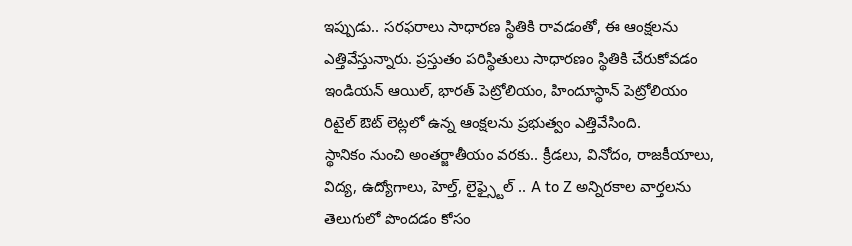ఇప్పుడు.. సరఫరాలు సాధారణ స్థితికి రావడంతో, ఈ ఆంక్షలను ఎత్తివేస్తున్నారు. ప్రస్తుతం పరిస్థితులు సాధారణం స్థితికి చేరుకోవడం ఇండియన్ ఆయిల్, భారత్ పెట్రోలియం, హిందూస్థాన్ పెట్రోలియం రిటైల్ ఔట్ లెట్లలో ఉన్న ఆంక్షలను ప్రభుత్వం ఎత్తివేసింది.
స్థానికం నుంచి అంతర్జాతీయం వరకు.. క్రీడలు, వినోదం, రాజకీయాలు, విద్య, ఉద్యోగాలు, హెల్త్, లైఫ్స్టైల్ .. A to Z అన్నిరకాల వార్తలను తెలుగులో పొందడం కోసం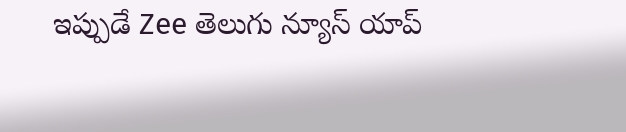ఇప్పుడే Zee తెలుగు న్యూస్ యాప్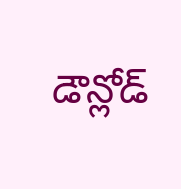డౌన్లోడ్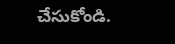చేసుకోండి.